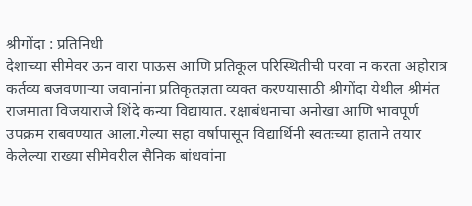श्रीगोंदा : प्रतिनिधी
देशाच्या सीमेवर ऊन वारा पाऊस आणि प्रतिकूल परिस्थितीची परवा न करता अहोरात्र कर्तव्य बजवणाऱ्या जवानांना प्रतिकृतज्ञता व्यक्त करण्यासाठी श्रीगोंदा येथील श्रीमंत राजमाता विजयाराजे शिंदे कन्या विद्यायात. रक्षाबंधनाचा अनोखा आणि भावपूर्ण उपक्रम राबवण्यात आला.गेल्या सहा वर्षापासून विद्यार्थिनी स्वतःच्या हाताने तयार केलेल्या राख्या सीमेवरील सैनिक बांधवांना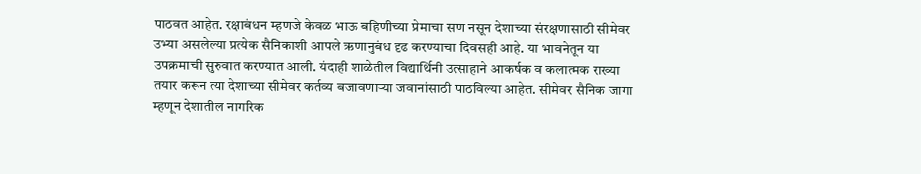पाठवत आहेत. रक्षाबंधन म्हणजे केवळ भाऊ बहिणीच्या प्रेमाचा सण नसून देशाच्या संरक्षणासाठी सीमेवर उभ्या असलेल्या प्रत्येक सैनिकाशी आपले ऋणानुबंध दृढ करण्याचा दिवसही आहे. या भावनेतून या उपक्रमाची सुरुवात करण्यात आली. यंदाही शाळेतील विद्यार्थिनी उत्साहाने आकर्षक व कलात्मक राख्या तयार करून त्या देशाच्या सीमेवर कर्तव्य बजावणाऱ्या जवानांसाठी पाठविल्या आहेत. सीमेवर सैनिक जागा म्हणून देशातील नागरिक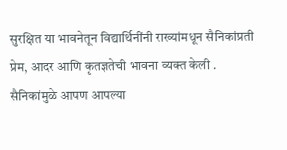सुरक्षित या भावनेतून विद्यार्थिनींनी राख्यांमधून सैनिकांप्रती प्रेम, आदर आणि कृतज्ञतेची भावना व्यक्त केली .
सैनिकांमुळे आपण आपल्या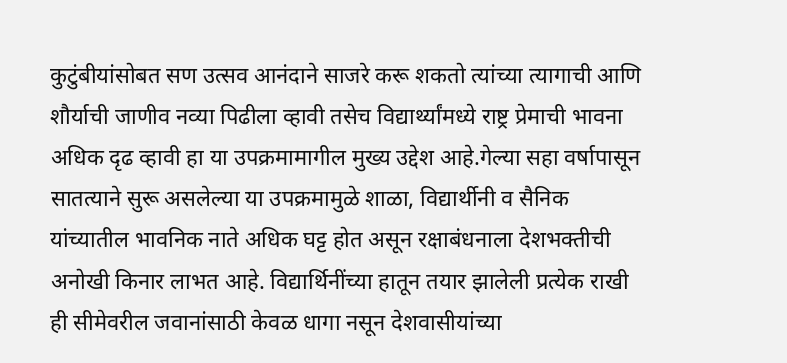कुटुंबीयांसोबत सण उत्सव आनंदाने साजरे करू शकतो त्यांच्या त्यागाची आणि शौर्याची जाणीव नव्या पिढीला व्हावी तसेच विद्यार्थ्यांमध्ये राष्ट्र प्रेमाची भावना अधिक दृढ व्हावी हा या उपक्रमामागील मुख्य उद्देश आहे.गेल्या सहा वर्षापासून सातत्याने सुरू असलेल्या या उपक्रमामुळे शाळा, विद्यार्थीनी व सैनिक यांच्यातील भावनिक नाते अधिक घट्ट होत असून रक्षाबंधनाला देशभक्तीची अनोखी किनार लाभत आहे. विद्यार्थिनींच्या हातून तयार झालेली प्रत्येक राखी ही सीमेवरील जवानांसाठी केवळ धागा नसून देशवासीयांच्या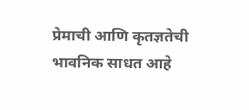प्रेमाची आणि कृतज्ञतेची भावनिक साधत आहे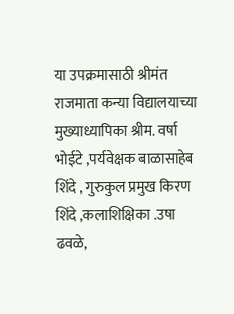या उपक्रमासाठी श्रीमंत राजमाता कन्या विद्यालयाच्या मुख्याध्यापिका श्रीम. वर्षा भोईटे ,पर्यवेक्षक बाळासाहेब शिंदे , गुरुकुल प्रमुख किरण शिंदे ,कलाशिक्षिका .उषा ढवळे,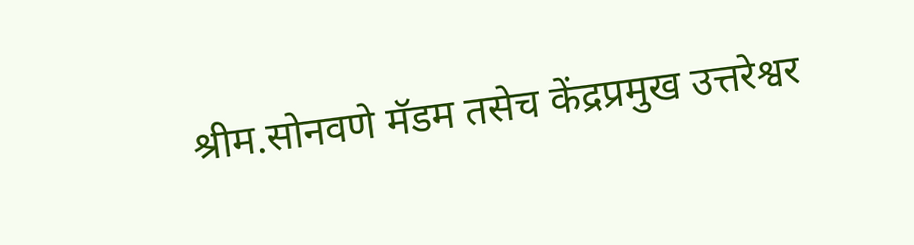श्रीम.सोनवणे मॅडम तसेच केंद्रप्रमुख उत्तरेश्वर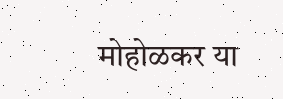मोहोळकर या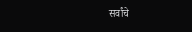सर्वांचे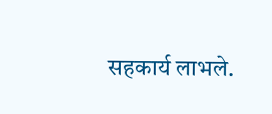सहकार्य लाभले.